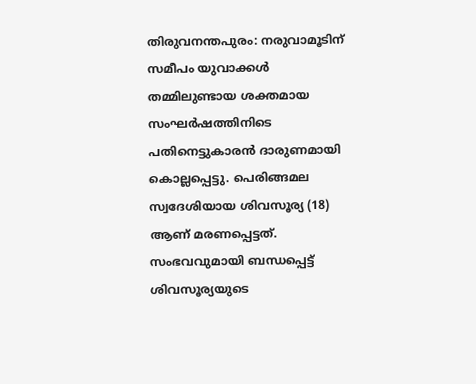തിരുവനന്തപുരം: നരുവാമൂടിന് സമീപം യുവാക്കൾ തമ്മിലുണ്ടായ ശക്തമായ സംഘർഷത്തിനിടെ പതിനെട്ടുകാരൻ ദാരുണമായി കൊല്ലപ്പെട്ടു. പെരിങ്ങമല സ്വദേശിയായ ശിവസൂര്യ (18) ആണ് മരണപ്പെട്ടത്. സംഭവവുമായി ബന്ധപ്പെട്ട് ശിവസൂര്യയുടെ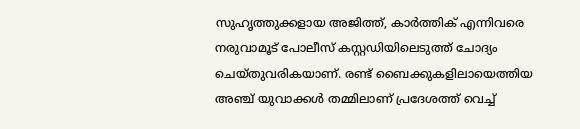സുഹൃത്തുക്കളായ അജിത്ത്, കാർത്തിക് എന്നിവരെ നരുവാമൂട് പോലീസ് കസ്റ്റഡിയിലെടുത്ത് ചോദ്യം ചെയ്തുവരികയാണ്. രണ്ട് ബൈക്കുകളിലായെത്തിയ അഞ്ച് യുവാക്കൾ തമ്മിലാണ് പ്രദേശത്ത് വെച്ച്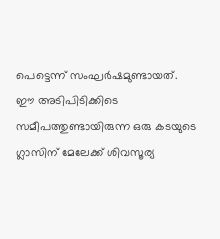പെട്ടെന്ന് സംഘർഷമുണ്ടായത്.
ഈ അടിപിടിക്കിടെ സമീപത്തുണ്ടായിരുന്ന ഒരു കടയുടെ ഗ്ലാസിന് മേലേക്ക് ശിവസൂര്യ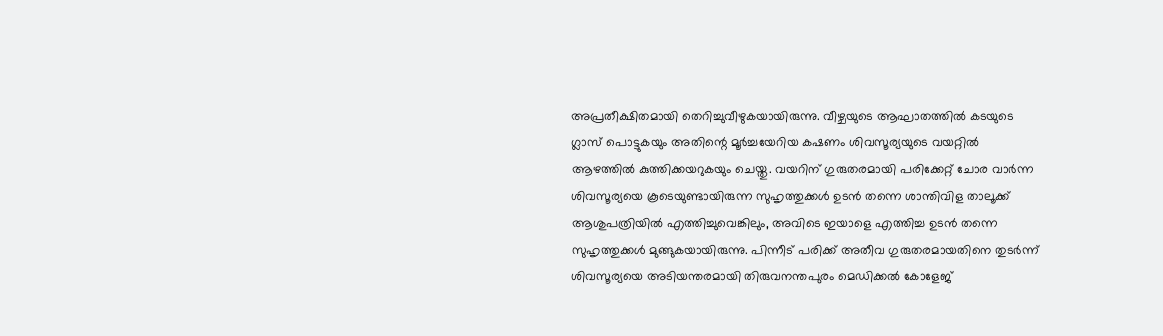അപ്രതീക്ഷിതമായി തെറിച്ചുവീഴുകയായിരുന്നു. വീഴ്ചയുടെ ആഘാതത്തിൽ കടയുടെ ഗ്ലാസ് പൊട്ടുകയും അതിന്റെ മൂർച്ചയേറിയ കഷണം ശിവസൂര്യയുടെ വയറ്റിൽ ആഴത്തിൽ കുത്തിക്കയറുകയും ചെയ്തു. വയറിന് ഗുരുതരമായി പരിക്കേറ്റ് ചോര വാർന്ന ശിവസൂര്യയെ കൂടെയുണ്ടായിരുന്ന സുഹൃത്തുക്കൾ ഉടൻ തന്നെ ശാന്തിവിള താലൂക്ക് ആശുപത്രിയിൽ എത്തിച്ചുവെങ്കിലും, അവിടെ ഇയാളെ എത്തിച്ച ഉടൻ തന്നെ സുഹൃത്തുക്കൾ മുങ്ങുകയായിരുന്നു. പിന്നീട് പരിക്ക് അതീവ ഗുരുതരമായതിനെ തുടർന്ന് ശിവസൂര്യയെ അടിയന്തരമായി തിരുവനന്തപുരം മെഡിക്കൽ കോളേജ്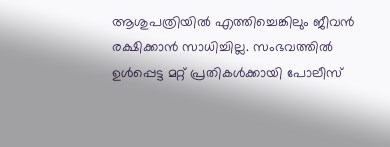ആശുപത്രിയിൽ എത്തിച്ചെങ്കിലും ജീവൻ രക്ഷിക്കാൻ സാധിച്ചില്ല. സംഭവത്തിൽ ഉൾപ്പെട്ട മറ്റ് പ്രതികൾക്കായി പോലീസ്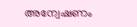അന്വേഷണം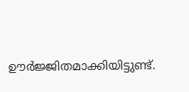ഊർജ്ജിതമാക്കിയിട്ടുണ്ട്.